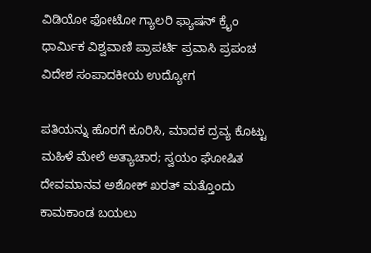ವಿಡಿಯೋ ಫೋಟೋ ಗ್ಯಾಲರಿ ಫ್ಯಾಷನ್ ಕ್ರೈಂ ಧಾರ್ಮಿಕ ವಿಶ್ವವಾಣಿ ಪ್ರಾಪರ್ಟಿ ಪ್ರವಾಸಿ ಪ್ರಪಂಚ ವಿದೇಶ ಸಂಪಾದಕೀಯ ಉದ್ಯೋಗ

ಪತಿಯನ್ನು ಹೊರಗೆ ಕೂರಿಸಿ, ಮಾದಕ ದ್ರವ್ಯ ಕೊಟ್ಟು ಮಹಿಳೆ ಮೇಲೆ ಅತ್ಯಾಚಾರ; ಸ್ವಯಂ ಘೋಷಿತ ದೇವಮಾನವ ಅಶೋಕ್ ಖರತ್ ಮತ್ತೊಂದು ಕಾಮಕಾಂಡ ಬಯಲು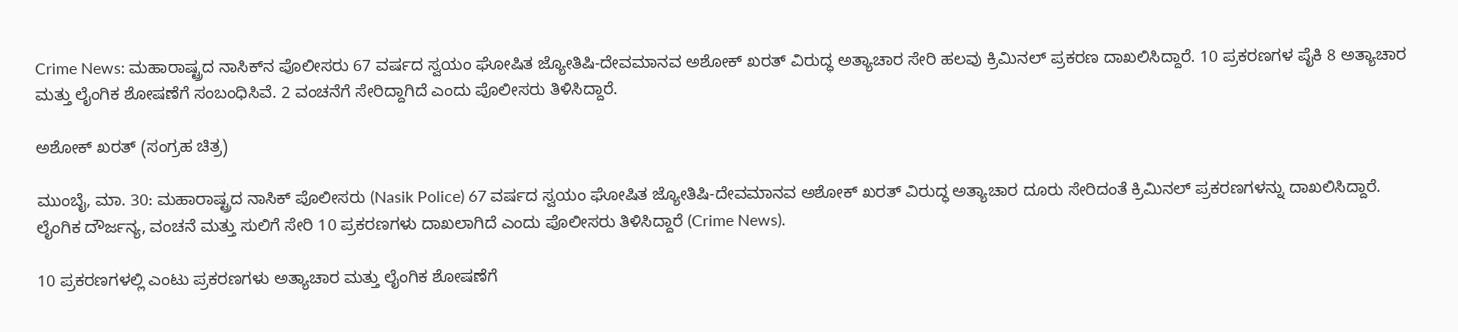Crime News: ಮಹಾರಾಷ್ಟ್ರದ ನಾಸಿಕ್‌ನ ಪೊಲೀಸರು 67 ವರ್ಷದ ಸ್ವಯಂ ಘೋಷಿತ ಜ್ಯೋತಿಷಿ-ದೇವಮಾನವ ಅಶೋಕ್ ಖರತ್ ವಿರುದ್ಧ ಅತ್ಯಾಚಾರ ಸೇರಿ ಹಲವು ಕ್ರಿಮಿನಲ್ ಪ್ರಕರಣ ದಾಖಲಿಸಿದ್ದಾರೆ. 10 ಪ್ರಕರಣಗಳ ಪೈಕಿ 8 ಅತ್ಯಾಚಾರ ಮತ್ತು ಲೈಂಗಿಕ ಶೋಷಣೆಗೆ ಸಂಬಂಧಿಸಿವೆ. 2 ವಂಚನೆಗೆ ಸೇರಿದ್ದಾಗಿದೆ ಎಂದು ಪೊಲೀಸರು ತಿಳಿಸಿದ್ದಾರೆ.

ಅಶೋಕ್ ಖರತ್ (ಸಂಗ್ರಹ ಚಿತ್ರ)

ಮುಂಬೈ, ಮಾ. 30: ಮಹಾರಾಷ್ಟ್ರದ ನಾಸಿಕ್ ಪೊಲೀಸರು (Nasik Police) 67 ವರ್ಷದ ಸ್ವಯಂ ಘೋಷಿತ ಜ್ಯೋತಿಷಿ-ದೇವಮಾನವ ಅಶೋಕ್ ಖರತ್ ವಿರುದ್ಧ ಅತ್ಯಾಚಾರ ದೂರು ಸೇರಿದಂತೆ ಕ್ರಿಮಿನಲ್ ಪ್ರಕರಣಗಳನ್ನು ದಾಖಲಿಸಿದ್ದಾರೆ. ಲೈಂಗಿಕ ದೌರ್ಜನ್ಯ, ವಂಚನೆ ಮತ್ತು ಸುಲಿಗೆ ಸೇರಿ 10 ಪ್ರಕರಣಗಳು ದಾಖಲಾಗಿದೆ ಎಂದು ಪೊಲೀಸರು ತಿಳಿಸಿದ್ದಾರೆ (Crime News).

10 ಪ್ರಕರಣಗಳಲ್ಲಿ ಎಂಟು ಪ್ರಕರಣಗಳು ಅತ್ಯಾಚಾರ ಮತ್ತು ಲೈಂಗಿಕ ಶೋಷಣೆಗೆ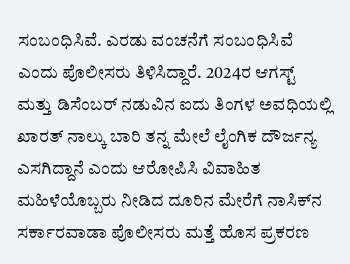ಸಂಬಂಧಿಸಿವೆ. ಎರಡು ವಂಚನೆಗೆ ಸಂಬಂಧಿಸಿವೆ ಎಂದು ಪೊಲೀಸರು ತಿಳಿಸಿದ್ದಾರೆ. 2024ರ ಆಗಸ್ಟ್ ಮತ್ತು ಡಿಸೆಂಬರ್ ನಡುವಿನ ಐದು ತಿಂಗಳ ಅವಧಿಯಲ್ಲಿ ಖಾರತ್ ನಾಲ್ಕು ಬಾರಿ ತನ್ನ ಮೇಲೆ ಲೈಂಗಿಕ ದೌರ್ಜನ್ಯ ಎಸಗಿದ್ದಾನೆ ಎಂದು ಆರೋಪಿಸಿ ವಿವಾಹಿತ ಮಹಿಳೆಯೊಬ್ಬರು ನೀಡಿದ ದೂರಿನ ಮೇರೆಗೆ ನಾಸಿಕ್‌ನ ಸರ್ಕಾರವಾಡಾ ಪೊಲೀಸರು ಮತ್ತೆ ಹೊಸ ಪ್ರಕರಣ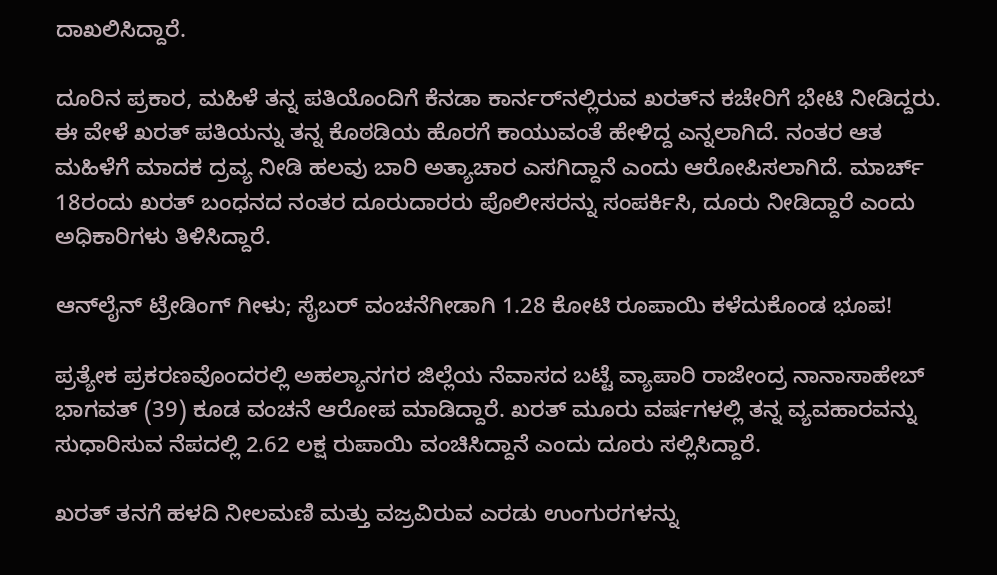ದಾಖಲಿಸಿದ್ದಾರೆ.

ದೂರಿನ ಪ್ರಕಾರ, ಮಹಿಳೆ ತನ್ನ ಪತಿಯೊಂದಿಗೆ ಕೆನಡಾ ಕಾರ್ನರ್‌ನಲ್ಲಿರುವ ಖರತ್‌ನ ಕಚೇರಿಗೆ ಭೇಟಿ ನೀಡಿದ್ದರು. ಈ ವೇಳೆ ಖರತ್ ಪತಿಯನ್ನು ತನ್ನ ಕೊಠಡಿಯ ಹೊರಗೆ ಕಾಯುವಂತೆ ಹೇಳಿದ್ದ ಎನ್ನಲಾಗಿದೆ. ನಂತರ ಆತ ಮಹಿಳೆಗೆ ಮಾದಕ ದ್ರವ್ಯ ನೀಡಿ ಹಲವು ಬಾರಿ ಅತ್ಯಾಚಾರ ಎಸಗಿದ್ದಾನೆ ಎಂದು ಆರೋಪಿಸಲಾಗಿದೆ. ಮಾರ್ಚ್ 18ರಂದು ಖರತ್ ಬಂಧನದ ನಂತರ ದೂರುದಾರರು ಪೊಲೀಸರನ್ನು ಸಂಪರ್ಕಿಸಿ, ದೂರು ನೀಡಿದ್ದಾರೆ ಎಂದು ಅಧಿಕಾರಿಗಳು ತಿಳಿಸಿದ್ದಾರೆ.

ಆನ್‌ಲೈನ್‌ ಟ್ರೇಡಿಂಗ್‌ ಗೀಳು; ಸೈಬರ್‌ ವಂಚನೆಗೀಡಾಗಿ 1.28 ಕೋಟಿ ರೂಪಾಯಿ ಕಳೆದುಕೊಂಡ ಭೂಪ!

ಪ್ರತ್ಯೇಕ ಪ್ರಕರಣವೊಂದರಲ್ಲಿ ಅಹಲ್ಯಾನಗರ ಜಿಲ್ಲೆಯ ನೆವಾಸದ ಬಟ್ಟೆ ವ್ಯಾಪಾರಿ ರಾಜೇಂದ್ರ ನಾನಾಸಾಹೇಬ್ ಭಾಗವತ್ (39) ಕೂಡ ವಂಚನೆ ಆರೋಪ ಮಾಡಿದ್ದಾರೆ. ಖರತ್ ಮೂರು ವರ್ಷಗಳಲ್ಲಿ ತನ್ನ ವ್ಯವಹಾರವನ್ನು ಸುಧಾರಿಸುವ ನೆಪದಲ್ಲಿ 2.62 ಲಕ್ಷ ರುಪಾಯಿ ವಂಚಿಸಿದ್ದಾನೆ ಎಂದು ದೂರು ಸಲ್ಲಿಸಿದ್ದಾರೆ.

ಖರತ್ ತನಗೆ ಹಳದಿ ನೀಲಮಣಿ ಮತ್ತು ವಜ್ರವಿರುವ ಎರಡು ಉಂಗುರಗಳನ್ನು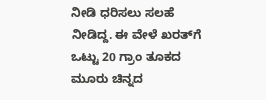ನೀಡಿ ಧರಿಸಲು ಸಲಹೆ ನೀಡಿದ್ದ. ಈ ವೇಳೆ ಖರತ್‌ಗೆ ಒಟ್ಟು 20 ಗ್ರಾಂ ತೂಕದ ಮೂರು ಚಿನ್ನದ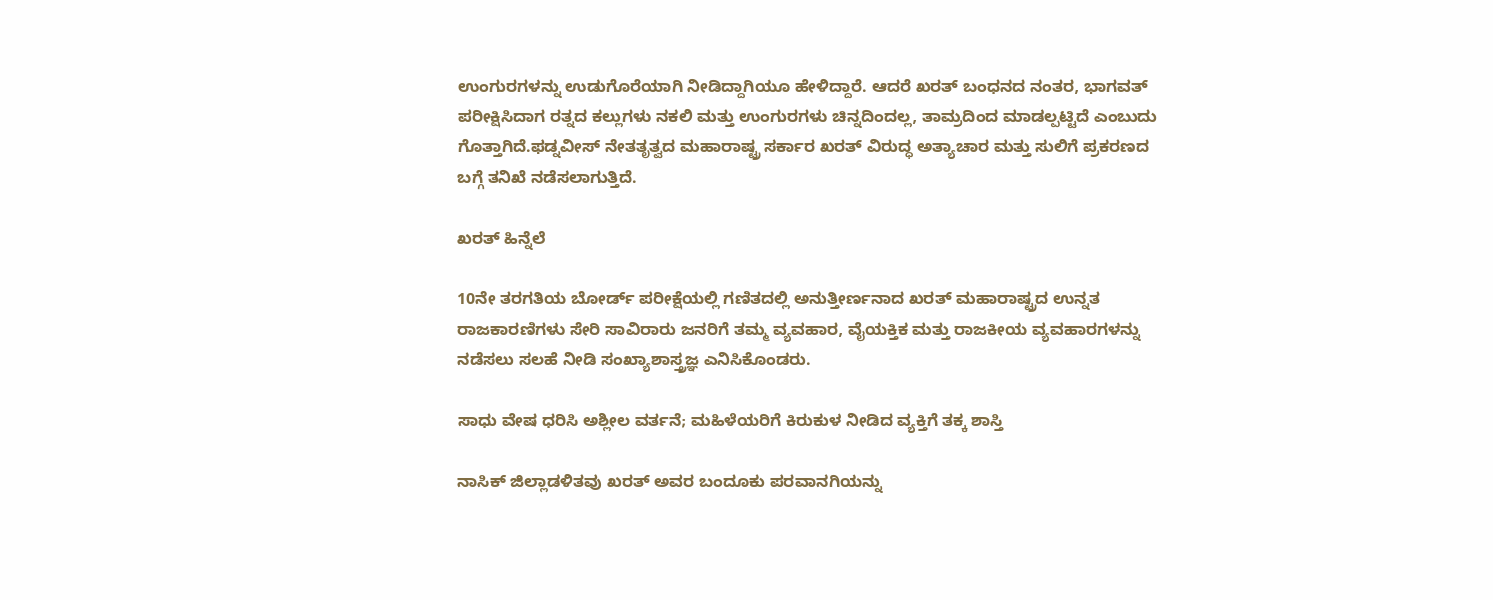ಉಂಗುರಗಳನ್ನು ಉಡುಗೊರೆಯಾಗಿ ನೀಡಿದ್ದಾಗಿಯೂ ಹೇಳಿದ್ದಾರೆ. ಆದರೆ ಖರತ್ ಬಂಧನದ ನಂತರ, ಭಾಗವತ್ ಪರೀಕ್ಷಿಸಿದಾಗ ರತ್ನದ ಕಲ್ಲುಗಳು ನಕಲಿ ಮತ್ತು ಉಂಗುರಗಳು ಚಿನ್ನದಿಂದಲ್ಲ, ತಾಮ್ರದಿಂದ ಮಾಡಲ್ಪಟ್ಟಿದೆ ಎಂಬುದು ಗೊತ್ತಾಗಿದೆ.ಫಡ್ನವೀಸ್ ನೇತತೃತ್ವದ ಮಹಾರಾಷ್ಟ್ರ ಸರ್ಕಾರ ಖರತ್ ವಿರುದ್ಧ ಅತ್ಯಾಚಾರ ಮತ್ತು ಸುಲಿಗೆ ಪ್ರಕರಣದ ಬಗ್ಗೆ ತನಿಖೆ ನಡೆಸಲಾಗುತ್ತಿದೆ.

ಖರತ್‌ ಹಿನ್ನೆಲೆ

10ನೇ ತರಗತಿಯ ಬೋರ್ಡ್ ಪರೀಕ್ಷೆಯಲ್ಲಿ ಗಣಿತದಲ್ಲಿ ಅನುತ್ತೀರ್ಣನಾದ ಖರತ್‌ ಮಹಾರಾಷ್ಟ್ರದ ಉನ್ನತ ರಾಜಕಾರಣಿಗಳು ಸೇರಿ ಸಾವಿರಾರು ಜನರಿಗೆ ತಮ್ಮ ವ್ಯವಹಾರ, ವೈಯಕ್ತಿಕ ಮತ್ತು ರಾಜಕೀಯ ವ್ಯವಹಾರಗಳನ್ನು ನಡೆಸಲು ಸಲಹೆ ನೀಡಿ ಸಂಖ್ಯಾಶಾಸ್ತ್ರಜ್ಞ ಎನಿಸಿಕೊಂಡರು.

ಸಾಧು ವೇಷ ಧರಿಸಿ ಅಶ್ಲೀಲ ವರ್ತನೆ; ಮಹಿಳೆಯರಿಗೆ ಕಿರುಕುಳ ನೀಡಿದ ವ್ಯಕ್ತಿಗೆ ತಕ್ಕ ಶಾಸ್ತಿ

ನಾಸಿಕ್ ಜಿಲ್ಲಾಡಳಿತವು ಖರತ್ ಅವರ ಬಂದೂಕು ಪರವಾನಗಿಯನ್ನು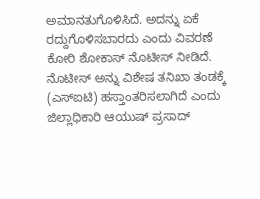ಅಮಾನತುಗೊಳಿಸಿದೆ. ಅದನ್ನು ಏಕೆ ರದ್ದುಗೊಳಿಸಬಾರದು ಎಂದು ವಿವರಣೆ ಕೋರಿ ಶೋಕಾಸ್ ನೊಟೀಸ್ ನೀಡಿದೆ. ನೊಟೀಸ್ ಅನ್ನು ವಿಶೇಷ ತನಿಖಾ ತಂಡಕ್ಕೆ (ಎಸ್‌ಐಟಿ) ಹಸ್ತಾಂತರಿಸಲಾಗಿದೆ ಎಂದು ಜಿಲ್ಲಾಧಿಕಾರಿ ಆಯುಷ್ ಪ್ರಸಾದ್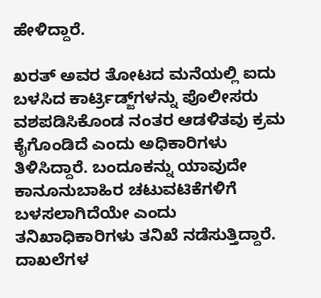ಹೇಳಿದ್ದಾರೆ.

ಖರತ್ ಅವರ ತೋಟದ ಮನೆಯಲ್ಲಿ ಐದು ಬಳಸಿದ ಕಾರ್ಟ್ರಿಡ್ಜ್‌ಗಳನ್ನು ಪೊಲೀಸರು ವಶಪಡಿಸಿಕೊಂಡ ನಂತರ ಆಡಳಿತವು ಕ್ರಮ ಕೈಗೊಂಡಿದೆ ಎಂದು ಅಧಿಕಾರಿಗಳು ತಿಳಿಸಿದ್ದಾರೆ. ಬಂದೂಕನ್ನು ಯಾವುದೇ ಕಾನೂನುಬಾಹಿರ ಚಟುವಟಿಕೆಗಳಿಗೆ ಬಳಸಲಾಗಿದೆಯೇ ಎಂದು ತನಿಖಾಧಿಕಾರಿಗಳು ತನಿಖೆ ನಡೆಸುತ್ತಿದ್ದಾರೆ. ದಾಖಲೆಗಳ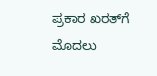ಪ್ರಕಾರ ಖರತ್‌ಗೆ ಮೊದಲು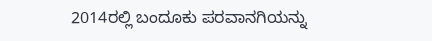2014ರಲ್ಲಿ ಬಂದೂಕು ಪರವಾನಗಿಯನ್ನು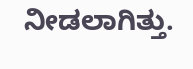ನೀಡಲಾಗಿತ್ತು.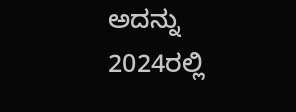ಅದನ್ನು 2024ರಲ್ಲಿ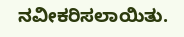ನವೀಕರಿಸಲಾಯಿತು.